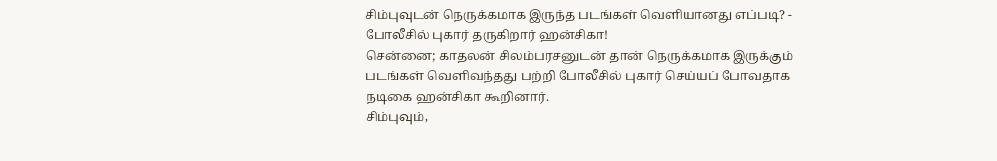சிம்புவுடன் நெருக்கமாக இருந்த படங்கள் வெளியானது எப்படி? - போலீசில் புகார் தருகிறார் ஹன்சிகா!
சென்னை; காதலன் சிலம்பரசனுடன் தான் நெருக்கமாக இருக்கும் படங்கள் வெளிவந்தது பற்றி போலீசில் புகார் செய்யப் போவதாக நடிகை ஹன்சிகா கூறினார்.
சிம்புவும்,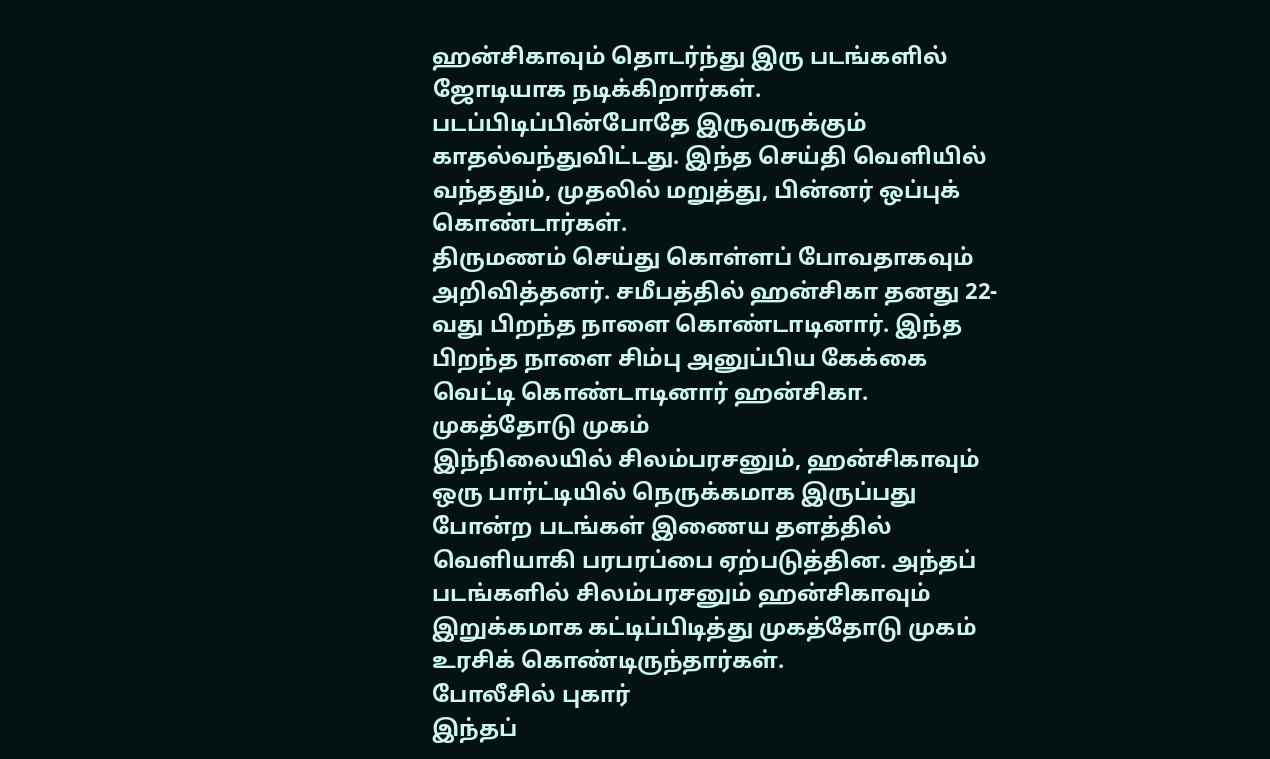ஹன்சிகாவும் தொடர்ந்து இரு படங்களில் ஜோடியாக நடிக்கிறார்கள். படப்பிடிப்பின்போதே இருவருக்கும் காதல்வந்துவிட்டது. இந்த செய்தி வெளியில் வந்ததும், முதலில் மறுத்து, பின்னர் ஒப்புக் கொண்டார்கள்.
திருமணம் செய்து கொள்ளப் போவதாகவும் அறிவித்தனர். சமீபத்தில் ஹன்சிகா தனது 22-வது பிறந்த நாளை கொண்டாடினார். இந்த பிறந்த நாளை சிம்பு அனுப்பிய கேக்கை வெட்டி கொண்டாடினார் ஹன்சிகா.
முகத்தோடு முகம்
இந்நிலையில் சிலம்பரசனும், ஹன்சிகாவும் ஒரு பார்ட்டியில் நெருக்கமாக இருப்பது போன்ற படங்கள் இணைய தளத்தில் வெளியாகி பரபரப்பை ஏற்படுத்தின. அந்தப் படங்களில் சிலம்பரசனும் ஹன்சிகாவும் இறுக்கமாக கட்டிப்பிடித்து முகத்தோடு முகம் உரசிக் கொண்டிருந்தார்கள்.
போலீசில் புகார்
இந்தப்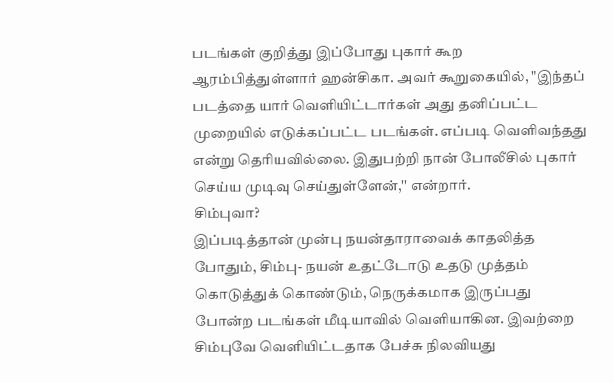படங்கள் குறித்து இப்போது புகார் கூற ஆரம்பித்துள்ளார் ஹன்சிகா. அவர் கூறுகையில், "இந்தப் படத்தை யார் வெளியிட்டார்கள் அது தனிப்பட்ட முறையில் எடுக்கப்பட்ட படங்கள். எப்படி வெளிவந்தது என்று தெரியவில்லை. இதுபற்றி நான் போலீசில் புகார் செய்ய முடிவு செய்துள்ளேன்,'' என்றார்.
சிம்புவா?
இப்படித்தான் முன்பு நயன்தாராவைக் காதலித்த போதும், சிம்பு- நயன் உதட்டோடு உதடு முத்தம் கொடுத்துக் கொண்டும், நெருக்கமாக இருப்பது போன்ற படங்கள் மீடியாவில் வெளியாகின. இவற்றை சிம்புவே வெளியிட்டதாக பேச்சு நிலவியது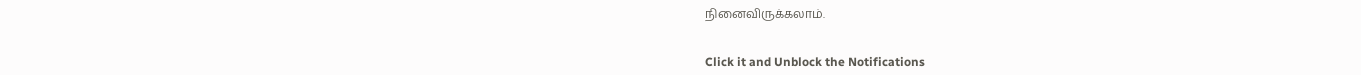நினைவிருக்கலாம்.


Click it and Unblock the Notifications